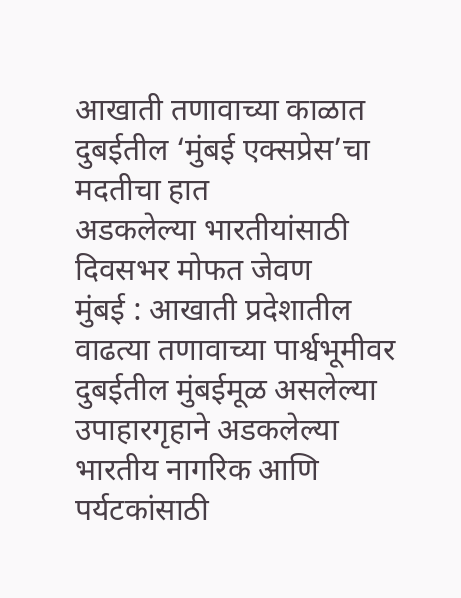आखाती तणावाच्या काळात दुबईतील ‘मुंबई एक्सप्रेस’चा मदतीचा हात
अडकलेल्या भारतीयांसाठी दिवसभर मोफत जेवण
मुंबई : आखाती प्रदेशातील वाढत्या तणावाच्या पार्श्वभूमीवर दुबईतील मुंबईमूळ असलेल्या उपाहारगृहाने अडकलेल्या भारतीय नागरिक आणि पर्यटकांसाठी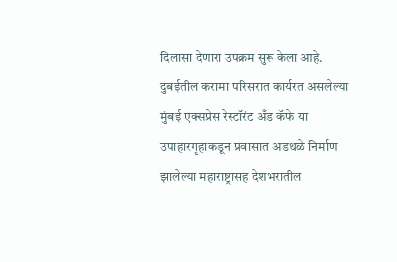दिलासा देणारा उपक्रम सुरू केला आहे. दुबईतील करामा परिसरात कार्यरत असलेल्या मुंबई एक्सप्रेस रेस्टॉरंट अँड कॅफे या उपाहारगृहाकडून प्रवासात अडथळे निर्माण झालेल्या महाराष्ट्रासह देशभरातील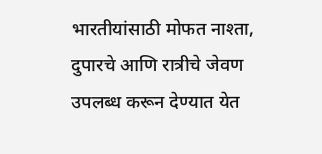भारतीयांसाठी मोफत नाश्ता, दुपारचे आणि रात्रीचे जेवण उपलब्ध करून देण्यात येत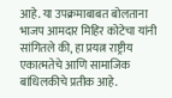आहे. या उपक्रमाबाबत बोलताना भाजप आमदार मिहिर कोटेचा यांनी सांगितले की, हा प्रयत्न राष्ट्रीय एकात्मतेचे आणि सामाजिक बांधिलकीचे प्रतीक आहे.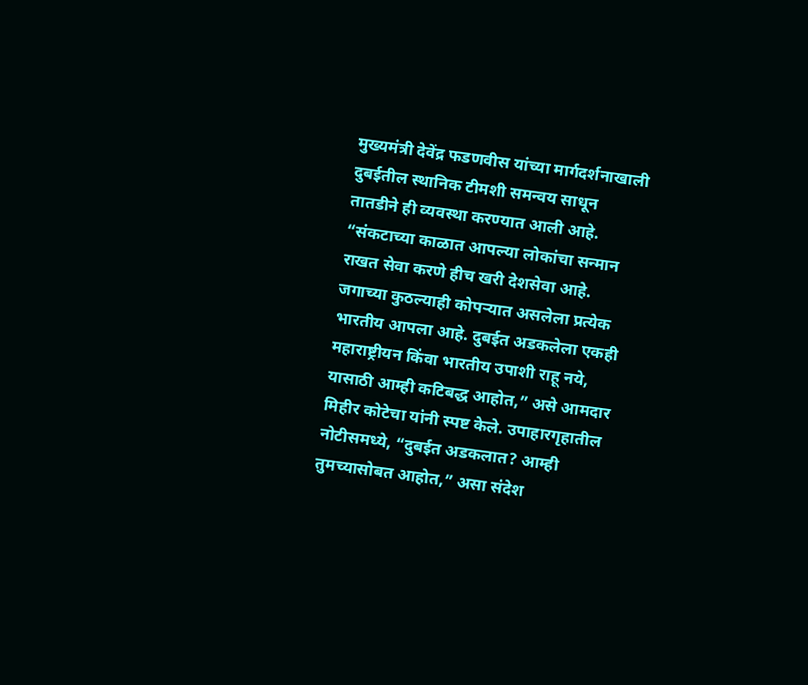मुख्यमंत्री देवेंद्र फडणवीस यांच्या मार्गदर्शनाखाली दुबईतील स्थानिक टीमशी समन्वय साधून तातडीने ही व्यवस्था करण्यात आली आहे.
“संकटाच्या काळात आपल्या लोकांचा सन्मान राखत सेवा करणे हीच खरी देशसेवा आहे. जगाच्या कुठल्याही कोपऱ्यात असलेला प्रत्येक भारतीय आपला आहे. दुबईत अडकलेला एकही महाराष्ट्रीयन किंवा भारतीय उपाशी राहू नये, यासाठी आम्ही कटिबद्ध आहोत,” असे आमदार मिहीर कोटेचा यांनी स्पष्ट केले. उपाहारगृहातील नोटीसमध्ये, “दुबईत अडकलात? आम्ही तुमच्यासोबत आहोत,” असा संदेश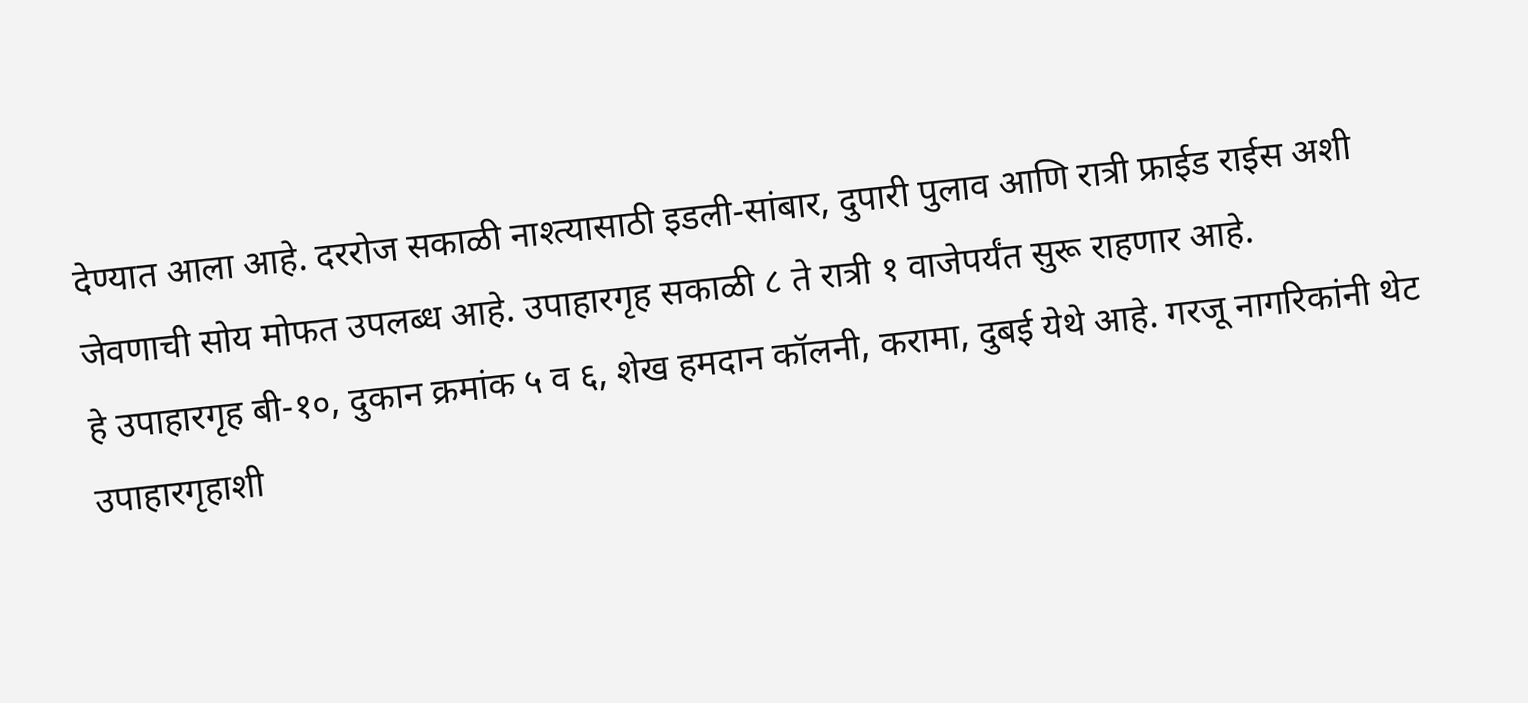देण्यात आला आहे. दररोज सकाळी नाश्त्यासाठी इडली-सांबार, दुपारी पुलाव आणि रात्री फ्राईड राईस अशी जेवणाची सोय मोफत उपलब्ध आहे. उपाहारगृह सकाळी ८ ते रात्री १ वाजेपर्यंत सुरू राहणार आहे.
हे उपाहारगृह बी-१०, दुकान क्रमांक ५ व ६, शेख हमदान कॉलनी, करामा, दुबई येथे आहे. गरजू नागरिकांनी थेट उपाहारगृहाशी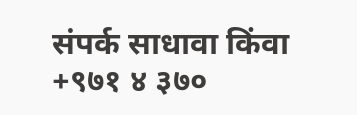संपर्क साधावा किंवा +९७१ ४ ३७०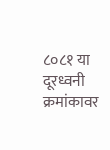८०८१ या दूरध्वनी क्रमांकावर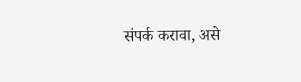संपर्क करावा, असे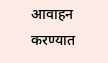आवाहन करण्यात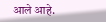आले आहे.